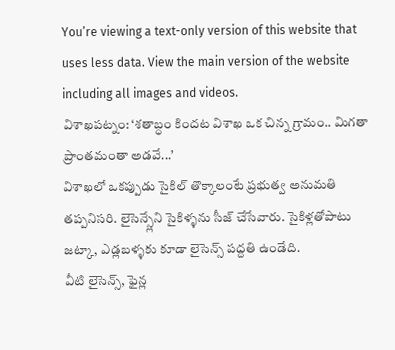You’re viewing a text-only version of this website that uses less data. View the main version of the website including all images and videos.
విశాఖపట్నం: ‘శతాబ్ధం కిందట విశాఖ ఒక చిన్న గ్రామం.. మిగతా ప్రాంతమంతా అడవే...’
విశాఖలో ఒకప్పుడు సైకిల్ తొక్కాలంటే ప్రభుత్వ అనుమతి తప్పనిసరి. లైసెన్స్లేని సైకిళ్ళను సీజ్ చేసేవారు. సైకిళ్లతోపాటు జట్కా, ఎడ్లబళ్ళకు కూడా లైసెన్స్ పద్దతి ఉండేది.
వీటి లైసెన్స్, ఫైన్ల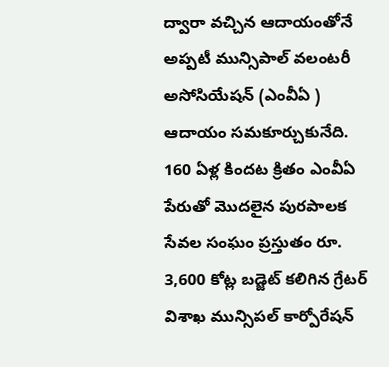ద్వారా వచ్చిన ఆదాయంతోనే అప్పటీ మున్సిపాల్ వలంటరీ అసోసియేషన్ (ఎంవీఏ ) ఆదాయం సమకూర్చుకునేది.
160 ఏళ్ల కిందట క్రితం ఎంవీఏ పేరుతో మొదలైన పురపాలక సేవల సంఘం ప్రస్తుతం రూ. 3,600 కోట్ల బడ్జెట్ కలిగిన గ్రేటర్ విశాఖ మున్సిపల్ కార్పోరేషన్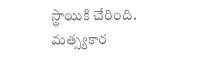స్థాయికి చేరింది.
మత్స్యకార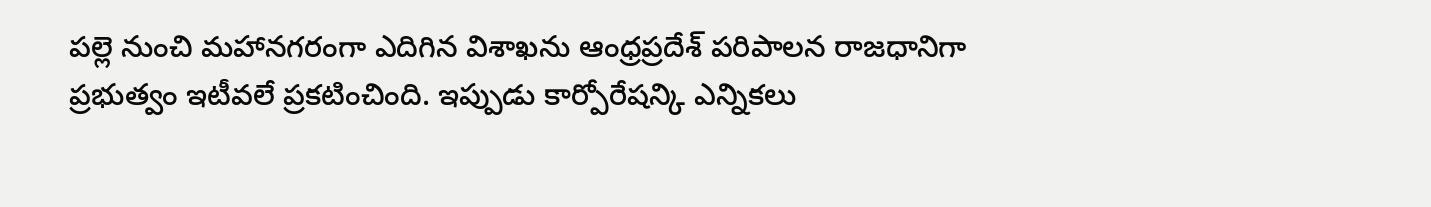పల్లె నుంచి మహానగరంగా ఎదిగిన విశాఖను ఆంధ్రప్రదేశ్ పరిపాలన రాజధానిగా ప్రభుత్వం ఇటీవలే ప్రకటించింది. ఇప్పుడు కార్పోరేషన్కి ఎన్నికలు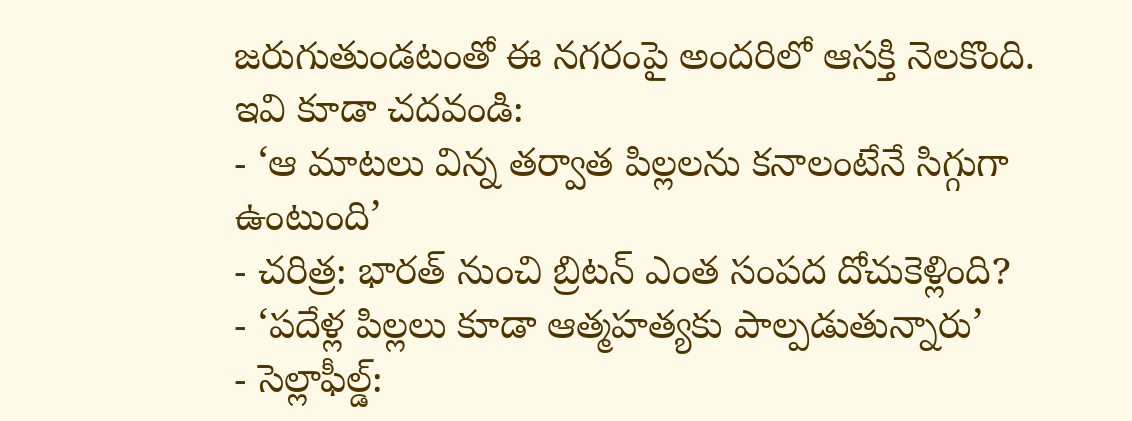జరుగుతుండటంతో ఈ నగరంపై అందరిలో ఆసక్తి నెలకొంది.
ఇవి కూడా చదవండి:
- ‘ఆ మాటలు విన్న తర్వాత పిల్లలను కనాలంటేనే సిగ్గుగా ఉంటుంది’
- చరిత్ర: భారత్ నుంచి బ్రిటన్ ఎంత సంపద దోచుకెళ్లింది?
- ‘పదేళ్ల పిల్లలు కూడా ఆత్మహత్యకు పాల్పడుతున్నారు’
- సెల్లాఫీల్డ్: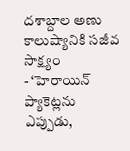దశాబ్దాల అణు కాలుష్యానికి సజీవ సాక్ష్యం
- ‘హెరాయిన్ ప్యాకెట్లను ఎప్పుడు,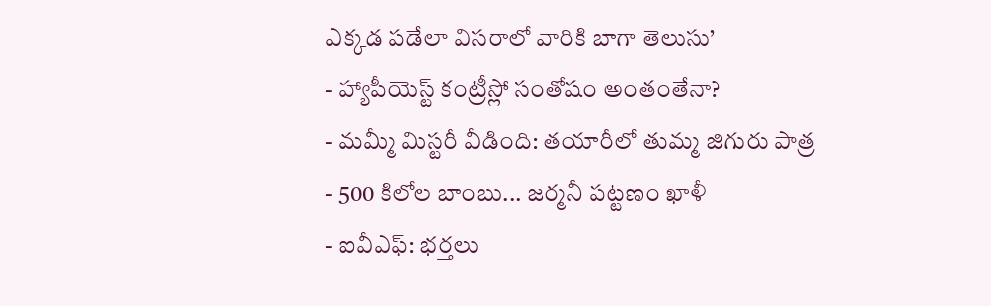ఎక్కడ పడేలా విసరాలో వారికి బాగా తెలుసు’
- హ్యాపీయెస్ట్ కంట్రీస్లో సంతోషం అంతంతేనా?
- మమ్మీ మిస్టరీ వీడింది: తయారీలో తుమ్మ జిగురు పాత్ర
- 500 కిలోల బాంబు... జర్మనీ పట్టణం ఖాళీ
- ఐవీఎఫ్: భర్తలు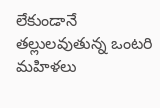లేకుండానే తల్లులవుతున్న ఒంటరి మహిళలు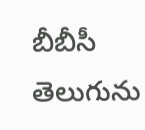బీబీసీ తెలుగును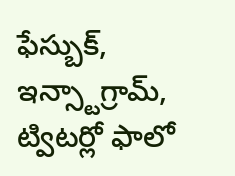ఫేస్బుక్, ఇన్స్టాగ్రామ్, ట్విటర్లో ఫాలో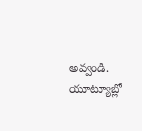అవ్వండి. యూట్యూబ్లో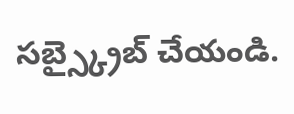సబ్స్క్రైబ్ చేయండి.